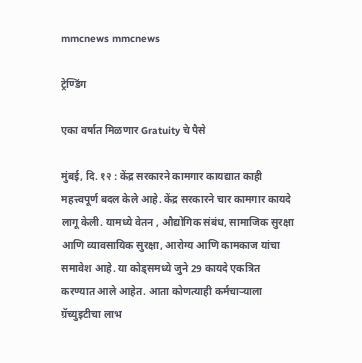mmcnews mmcnews

ट्रेण्डिंग

एका वर्षात मिळणार Gratuity चे पैसे

मुंबई, दि. १२ : केंद्र सरकारने कामगार कायद्यात काही महत्त्वपूर्ण बदल केले आहे. केंद्र सरकारने चार कामगार कायदे लागू केली. यामध्ये वेतन , औद्योगिक संबंध, सामाजिक सुरक्षा आणि व्यावसायिक सुरक्षा, आरोग्य आणि कामकाज यांचा समावेश आहे. या कोड्समध्ये जुने 29 कायदे एकत्रित करण्यात आले आहेत. आता कोणत्याही कर्मचाऱ्याला ग्रॅच्युइटीचा लाभ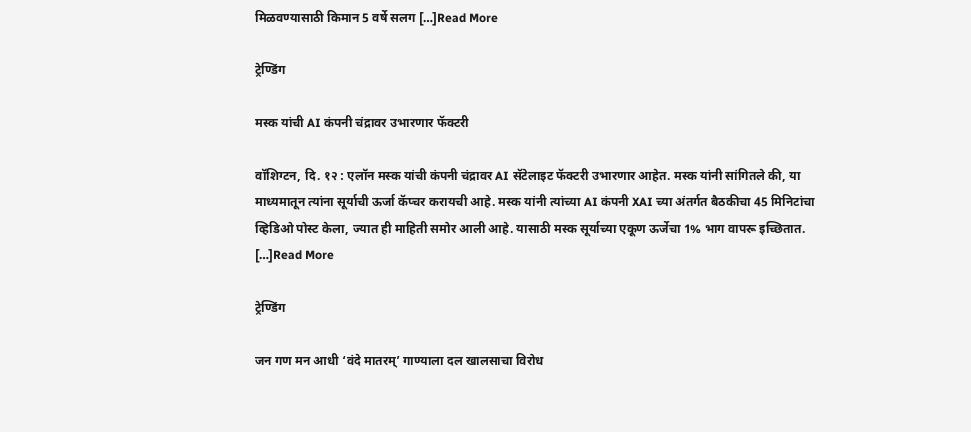मिळवण्यासाठी किमान 5 वर्षे सलग […]Read More

ट्रेण्डिंग

मस्क यांची AI कंपनी चंद्रावर उभारणार फॅक्टरी

वॉशिग्टन, दि. १२ : एलॉन मस्क यांची कंपनी चंद्रावर AI सॅटेलाइट फॅक्टरी उभारणार आहेत. मस्क यांनी सांगितले की, या माध्यमातून त्यांना सूर्याची ऊर्जा कॅप्चर करायची आहे. मस्क यांनी त्यांच्या AI कंपनी XAI च्या अंतर्गत बैठकीचा 45 मिनिटांचा व्हिडिओ पोस्ट केला, ज्यात ही माहिती समोर आली आहे. यासाठी मस्क सूर्याच्या एकूण ऊर्जेचा 1% भाग वापरू इच्छितात. […]Read More

ट्रेण्डिंग

जन गण मन आधी ‘वंदे मातरम्’ गाण्याला दल खालसाचा विरोध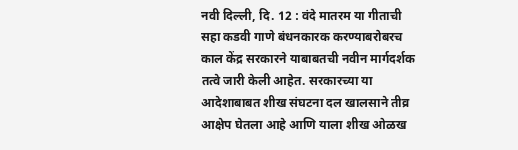नवी दिल्ली, दि. 12 : वंदे मातरम या गीताची सहा कडवी गाणे बंधनकारक करण्याबरोबरच काल केंद्र सरकारने याबाबतची नवीन मार्गदर्शक तत्वे जारी केली आहेत. सरकारच्या या आदेशाबाबत शीख संघटना दल खालसाने तीव्र आक्षेप घेतला आहे आणि याला शीख ओळख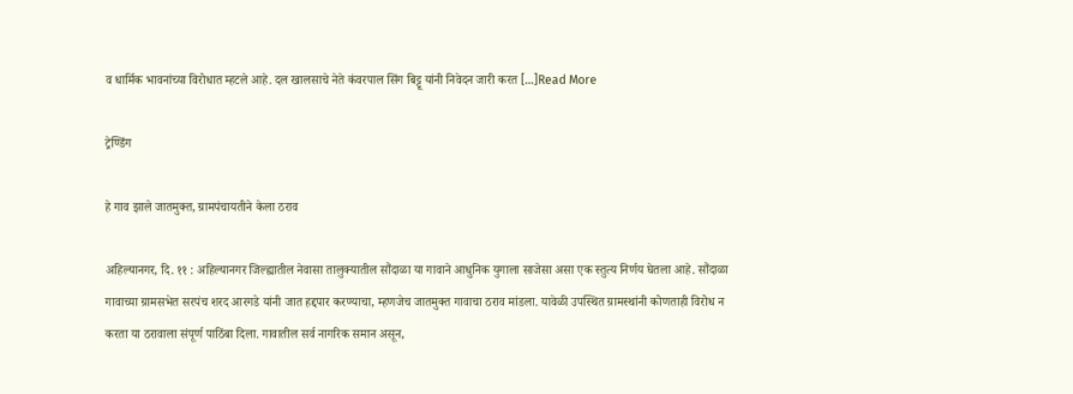व धार्मिक भावनांच्या विरोधात म्हटले आहे. दल खालसाचे नेते कंवरपाल सिंग बिट्टू यांनी निवेदन जारी करत […]Read More

ट्रेण्डिंग

हे गाव झाले जातमुक्त, ग्रामपंचायतीने केला ठराव

अहिल्यानगर, दि. ११ : अहिल्यानगर जिल्ह्यातील नेवासा तालुक्यातील सौंदाळा या गावाने आधुनिक युगाला साजेसा असा एक स्तुत्य निर्णय घेतला आहे. सौंदाळा गावाच्या ग्रामसभेत सरपंच शरद आरगडे यांनी जात हद्दपार करण्याचा, म्हणजेच जातमुक्त गावाचा ठराव मांडला. यावेळी उपस्थित ग्रामस्थांनी कोणताही विरोध न करता या ठरावाला संपूर्ण पाठिंबा दिला. गावातील सर्व नागरिक समान असून,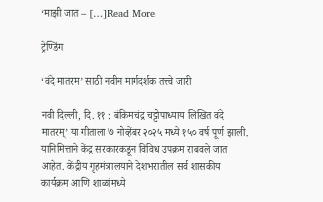‘माझी जात – […]Read More

ट्रेण्डिंग

‘वंदे मातरम’ साठी नवीन मार्गदर्शक तत्त्वे जारी

नवी दिल्ली, दि. ११ : बंकिमचंद्र चट्टोपाध्याय लिखित वंदे मातरम्’ या गीताला ७ नोव्हेंबर २०२५ मध्ये १५० वर्ष पूर्ण झाली. यानिमित्ताने केंद्र सरकारकडून विविध उपक्रम राबवले जात आहेत. केंद्रीय गृहमंत्रालयाने देशभरातील सर्व शासकीय कार्यक्रम आणि शाळांमध्ये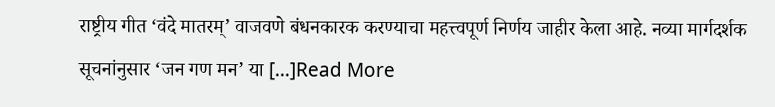राष्ट्रीय गीत ‘वंदे मातरम्’ वाजवणे बंधनकारक करण्याचा महत्त्वपूर्ण निर्णय जाहीर केला आहे. नव्या मार्गदर्शक सूचनांनुसार ‘जन गण मन’ या […]Read More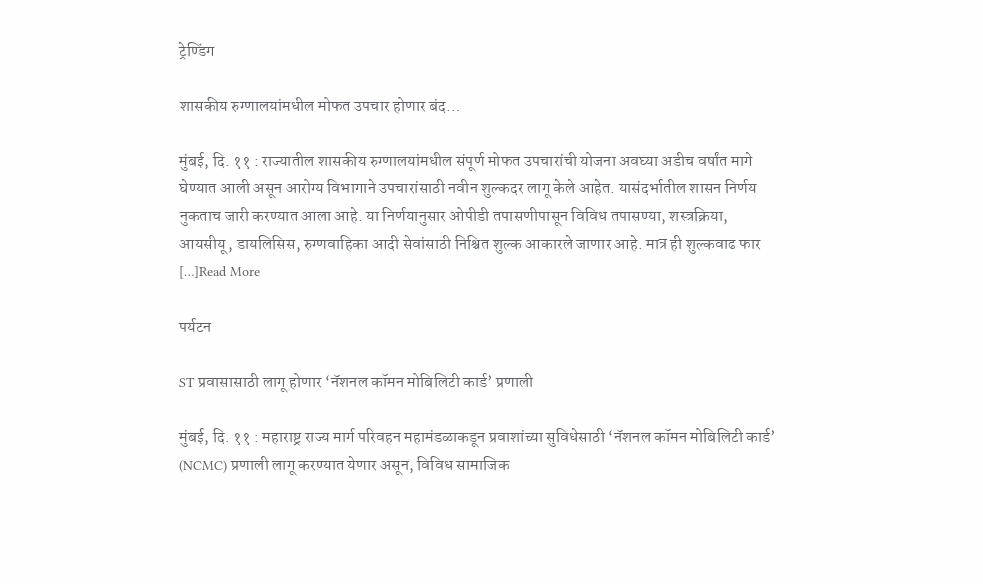ट्रेण्डिंग

शासकीय रुग्णालयांमधील मोफत उपचार होणार बंद…

मुंबई, दि. ११ : राज्यातील शासकीय रुग्णालयांमधील संपूर्ण मोफत उपचारांची योजना अवघ्या अडीच वर्षांत मागे घेण्यात आली असून आरोग्य विभागाने उपचारांसाठी नवीन शुल्कदर लागू केले आहेत. यासंदर्भातील शासन निर्णय नुकताच जारी करण्यात आला आहे. या निर्णयानुसार ओपीडी तपासणीपासून विविध तपासण्या, शस्त्रक्रिया, आयसीयू, डायलिसिस, रुग्णवाहिका आदी सेवांसाठी निश्चित शुल्क आकारले जाणार आहे. मात्र ही शुल्कवाढ फार […]Read More

पर्यटन

ST प्रवासासाठी लागू होणार ‘नॅशनल कॉमन मोबिलिटी कार्ड’ प्रणाली

मुंबई, दि. ११ : महाराष्ट्र राज्य मार्ग परिवहन महामंडळाकडून प्रवाशांच्या सुविधेसाठी ‘नॅशनल कॉमन मोबिलिटी कार्ड’ (NCMC) प्रणाली लागू करण्यात येणार असून, विविध सामाजिक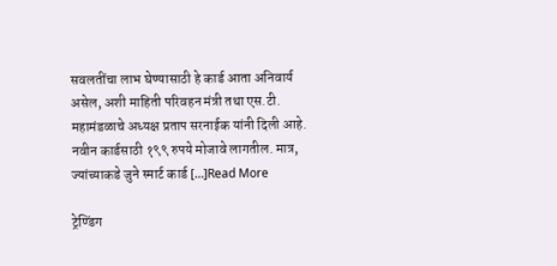सवलतींचा लाभ घेण्यासाठी हे कार्ड आता अनिवार्य असेल, अशी माहिती परिवहन मंत्री तथा एस.टी. महामंडळाचे अध्यक्ष प्रताप सरनाईक यांनी दिली आहे. नवीन कार्डसाठी १९९ रुपये मोजावे लागतील. मात्र, ज्यांच्याकडे जुने स्मार्ट कार्ड […]Read More

ट्रेण्डिंग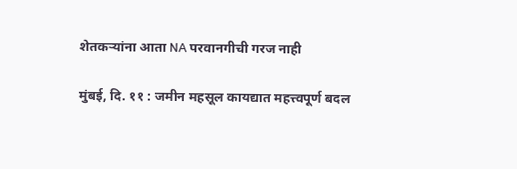शेतकऱ्यांना आता NA परवानगीची गरज नाही

मुंबई, दि. ११ : जमीन महसूल कायद्यात महत्त्वपूर्ण बदल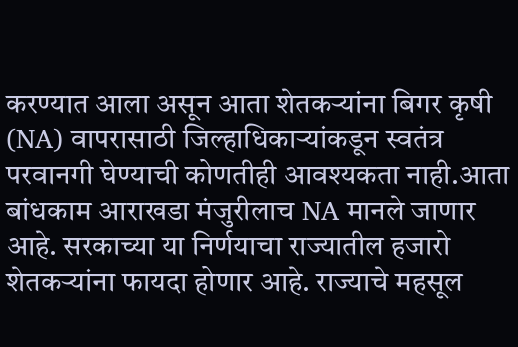करण्यात आला असून आता शेतकऱ्यांना बिगर कृषी (NA) वापरासाठी जिल्हाधिकाऱ्यांकडून स्वतंत्र परवानगी घेण्याची कोणतीही आवश्यकता नाही.आता बांधकाम आराखडा मंजुरीलाच NA मानले जाणार आहे. सरकाच्या या निर्णयाचा राज्यातील हजारो शेतकऱ्यांना फायदा होणार आहे. राज्याचे महसूल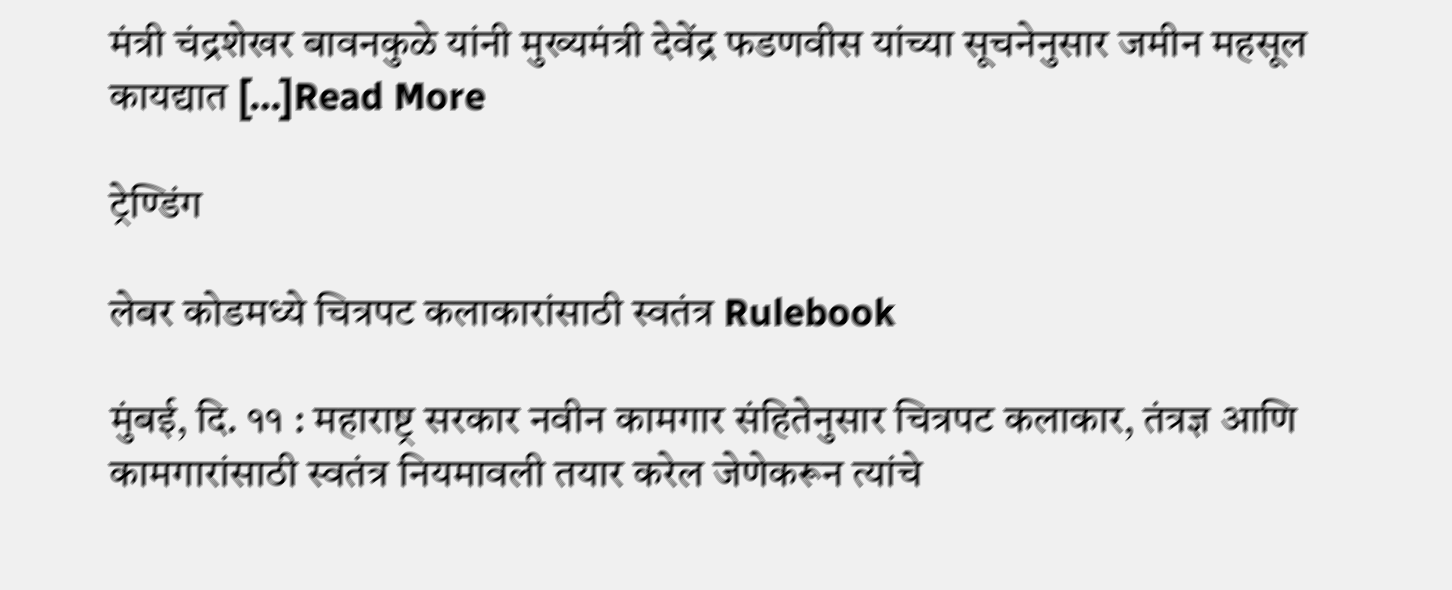मंत्री चंद्रशेखर बावनकुळे यांनी मुख्यमंत्री देवेंद्र फडणवीस यांच्या सूचनेनुसार जमीन महसूल कायद्यात […]Read More

ट्रेण्डिंग

लेबर कोडमध्ये चित्रपट कलाकारांसाठी स्वतंत्र Rulebook

मुंबई, दि. ११ : महाराष्ट्र सरकार नवीन कामगार संहितेनुसार चित्रपट कलाकार, तंत्रज्ञ आणि कामगारांसाठी स्वतंत्र नियमावली तयार करेल जेणेकरून त्यांचे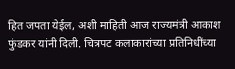हित जपता येईल, अशी माहिती आज राज्यमंत्री आकाश फुंडकर यांनी दिली. चित्रपट कलाकारांच्या प्रतिनिधींच्या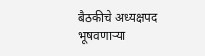बैठकीचे अध्यक्षपद भूषवणाऱ्या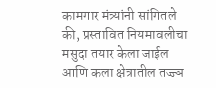कामगार मंत्र्यांनी सांगितले की, प्रस्तावित नियमावलीचा मसुदा तयार केला जाईल आणि कला क्षेत्रातील तज्ज्ञ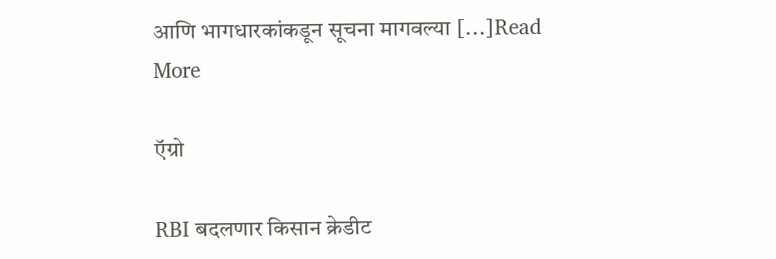आणि भागधारकांकडून सूचना मागवल्या […]Read More

ऍग्रो

RBI बदलणार किसान क्रेडीट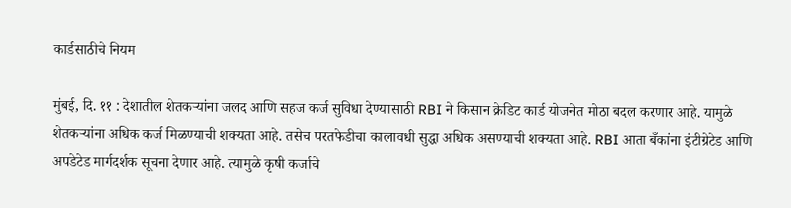कार्डसाठीचे नियम

मुंबई, दि. ११ : देशातील शेतकर्‍यांना जलद आणि सहज कर्ज सुविधा देण्यासाठी RBI ने किसान क्रेडिट कार्ड योजनेत मोठा बदल करणार आहे. यामुळे शेतकऱ्यांना अधिक कर्ज मिळण्याची शक्यता आहे. तसेच परतफेडीचा कालावधी सुद्धा अधिक असण्याची शक्यता आहे. RBI आता बँकांना इंटीग्रेटेड आणि अपडेटेड मार्गदर्शक सूचना देणार आहे. त्यामुळे कृषी कर्जाचे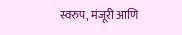स्वरुप, मंजूरी आणि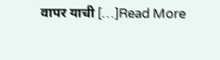वापर याची […]Read More